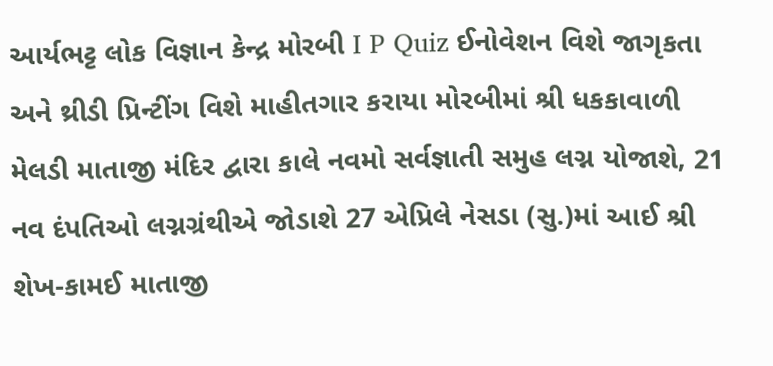આર્યભટ્ટ લોક વિજ્ઞાન કેન્દ્ર મોરબી I P Quiz ઈનોવેશન વિશે જાગૃકતા અને થ્રીડી પ્રિન્ટીંગ વિશે માહીતગાર કરાયા મોરબીમાં શ્રી ધકકાવાળી મેલડી માતાજી મંદિર દ્વારા કાલે નવમો સર્વજ્ઞાતી સમુહ લગ્ન યોજાશે, 21 નવ દંપતિઓ લગ્નગ્રંથીએ જોડાશે 27 એપ્રિલે નેસડા (સુ.)માં આઈ શ્રી શેખ-કામઈ માતાજી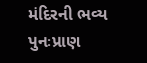મંદિરની ભવ્ય પુનઃપ્રાણ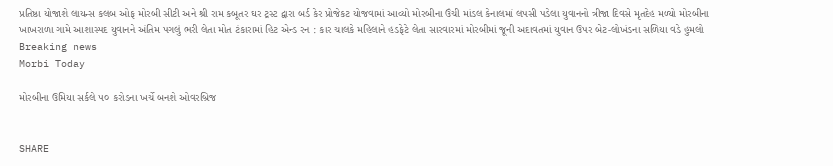પ્રતિષ્ઠા યોજાશે લાયન્સ કલબ ઓફ મોરબી સીટી અને શ્રી રામ કબૂતર ઘર ટ્રસ્ટ દ્વારા બર્ડ કેર પ્રોજેકટ યોજવામાં આવ્યો મોરબીના ઉંચી માંડલ કેનાલમાં લપસી પડેલા યુવાનનો ત્રીજા દિવસે મૃતદેહ મળ્યો મોરબીના ખાખરાળા ગામે આશાસ્પદ યુવાનને અંતિમ પગલું ભરી લેતા મોત ટંકારામાં હિટ એન્ડ રન : કાર ચાલકે મહિલાને હડફેટે લેતા સારવારમાં મોરબીમાં જૂની અદાવતમાં યુવાન ઉપર બેટ-લોખંડના સળિયા વડે હુમલો
Breaking news
Morbi Today

મોરબીના ઉમિયા સર્કલે ૫૦ કરોડના ખર્ચે બનશે ઓવરબ્રિજ


SHARE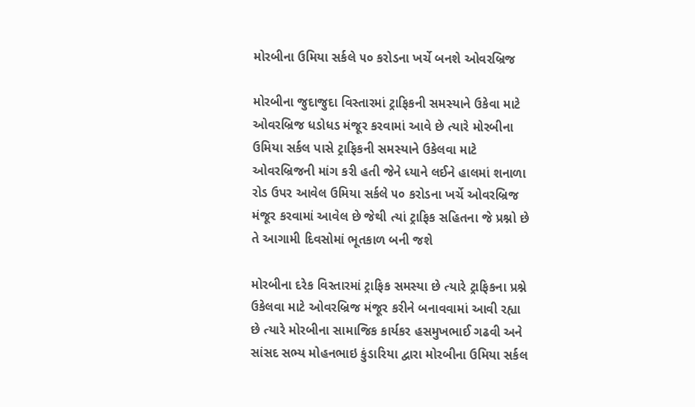મોરબીના ઉમિયા સર્કલે ૫૦ કરોડના ખર્ચે બનશે ઓવરબ્રિજ

મોરબીના જુદાજુદા વિસ્તારમાં ટ્રાફિકની સમસ્યાને ઉકેવા માટે ઓવરબ્રિજ ધડોધડ મંજૂર કરવામાં આવે છે ત્યારે મોરબીના ઉમિયા સર્કલ પાસે ટ્રાફિકની સમસ્યાને ઉકેલવા માટે ઓવરબ્રિજની માંગ કરી હતી જેને ધ્યાને લઈને હાલમાં શનાળા રોડ ઉપર આવેલ ઉમિયા સર્કલે ૫૦ કરોડના ખર્ચે ઓવરબ્રિજ મંજૂર કરવામાં આવેલ છે જેથી ત્યાં ટ્રાફિક સહિતના જે પ્રશ્નો છે તે આગામી દિવસોમાં ભૂતકાળ બની જશે

મોરબીના દરેક વિસ્તારમાં ટ્રાફિક સમસ્યા છે ત્યારે ટ્રાફિકના પ્રશ્ને ઉકેલવા માટે ઓવરબ્રિજ મંજૂર કરીને બનાવવામાં આવી રહ્યા છે ત્યારે મોરબીના સામાજિક કાર્યકર હસમુખભાઈ ગઢવી અને સાંસદ સભ્ય મોહનભાઇ કુંડારિયા દ્વારા મોરબીના ઉમિયા સર્કલ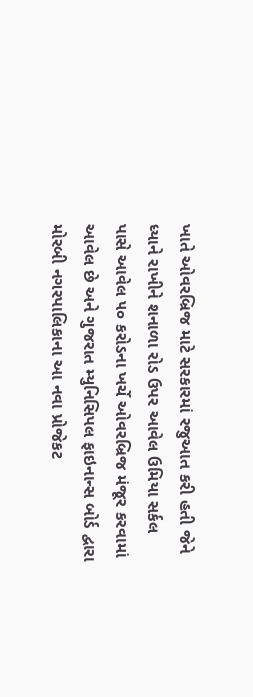ખાતે ઓવરબ્રિજ માટે સરકારમાં રજુઆત કરી હતી જેને ધ્યાને રાખીને શનાળા રોડ ઉપર આવેલ ઉમિયા સર્કલ પાસે આવેલ ૫૦ કરોડના ખર્ચે ઓવરબ્રિજ મંજૂર કરવામાં આવેલ છે અને ગુજરાત મ્યુનિસિપલ ફાઇનાન્સ બોર્ડ દ્વારા મોરબી નગરપાલિકાના આ નવા પ્રોજેકટ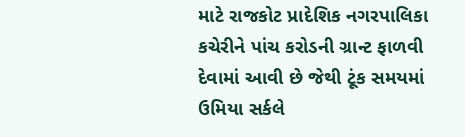માટે રાજકોટ પ્રાદેશિક નગરપાલિકા કચેરીને પાંચ કરોડની ગ્રાન્ટ ફાળવી દેવામાં આવી છે જેથી ટૂંક સમયમાં ઉમિયા સર્કલે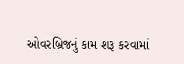ઓવરબ્રિજનું કામ શરૂ કરવામાં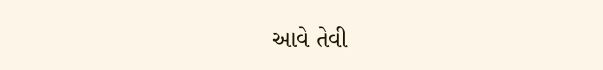આવે તેવી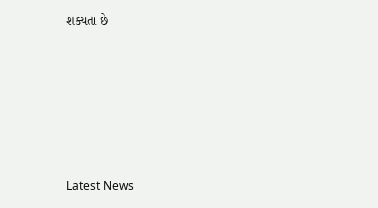શક્યતા છે






Latest News